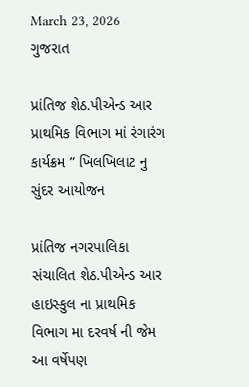March 23, 2026
ગુજરાત

પ્રાંતિજ શેઠ.પીએન્ડ આર પ્રાથમિક વિભાગ માં રંગારંગ કાર્યક્રમ ” ખિલખિલાટ નુ સુંદર આયોજન

પ્રાંતિજ નગરપાલિકા સંચાલિત શેઠ.પીએન્ડ આર હાઇસ્કુલ ના પ્રાથમિક વિભાગ મા દરવર્ષ ની જેમ આ વર્ષેપણ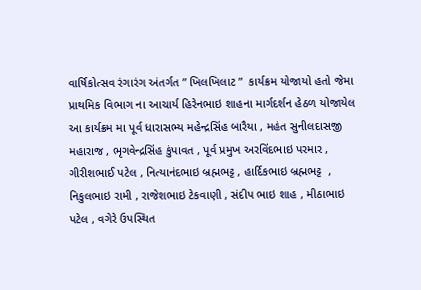વાર્ષિકોત્સવ રંગારંગ અંતર્ગત ” ખિલખિલાટ ”  કાર્યક્રમ યોજાયો હતો જેમા પ્રાથમિક વિભાગ ના આચાર્ય હિરેનભાઇ શાહના માર્ગદર્શન હેઠળ યોજાયેલ આ કાર્યક્રમ મા પૂર્વ ધારાસભ્ય મહેન્દ્રસિંહ બારૈયા , મહંત સુનીલદાસજી મહારાજ , ભૃગવેન્દ્રસિંહ કુંપાવત , પૂર્વ પ્રમુખ અરવિંદભાઇ પરમાર , ગીરીશભાઈ પટેલ , નિત્યાનંદભાઇ બ્રહ્મભટ્ટ , હાર્દિકભાઇ બ્રહ્મભટ્ટ  , નિકુલભાઇ રામી , રાજેશભાઇ ટેકવાણી , સંદીપ ભાઇ શાહ , મીઠાભાઇ પટેલ , વગેરે ઉપસ્થિત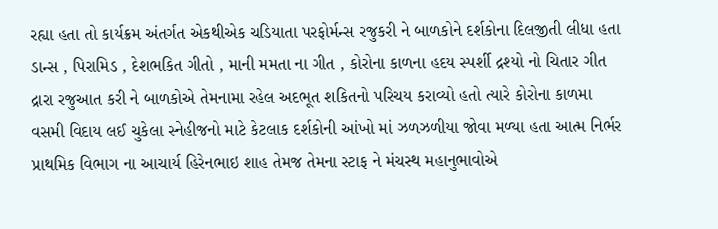રહ્યા હતા તો કાર્યક્રમ અંતર્ગત એકથીએક ચડિયાતા પરફોર્મન્સ રજુકરી ને બાળકોને દર્શકોના દિલજીતી લીધા હતા ડાન્સ , પિરામિડ , દેશભકિત ગીતો , માની મમતા ના ગીત , કોરોના કાળના હદય સ્પર્શી દ્રશ્યો નો ચિતાર ગીત દ્રારા રજુઆત કરી ને બાળકોએ તેમનામા રહેલ અદભૂત શકિતનો પરિચય કરાવ્યો હતો ત્યારે કોરોના કાળમા વસમી વિદાય લઈ ચુકેલા સ્નેહીજનો માટે કેટલાક દર્શકોની આંખો માં ઝળઝળીયા જોવા મળ્યા હતા આત્મ નિર્ભર પ્રાથમિક વિભાગ ના આચાર્ય હિરેનભાઇ શાહ તેમજ તેમના સ્ટાફ ને મંચસ્થ મહાનુભાવોએ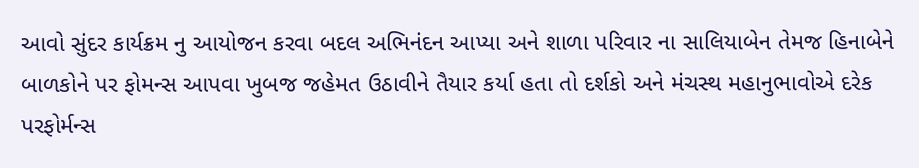આવો સુંદર કાર્યક્રમ નુ આયોજન કરવા બદલ અભિનંદન આપ્યા અને શાળા પરિવાર ના સાલિયાબેન તેમજ હિનાબેને બાળકોને પર ફોમન્સ આપવા ખુબજ જહેમત ઉઠાવીને તૈયાર કર્યા હતા તો દર્શકો અને મંચસ્થ મહાનુભાવોએ દરેક પરફોર્મન્સ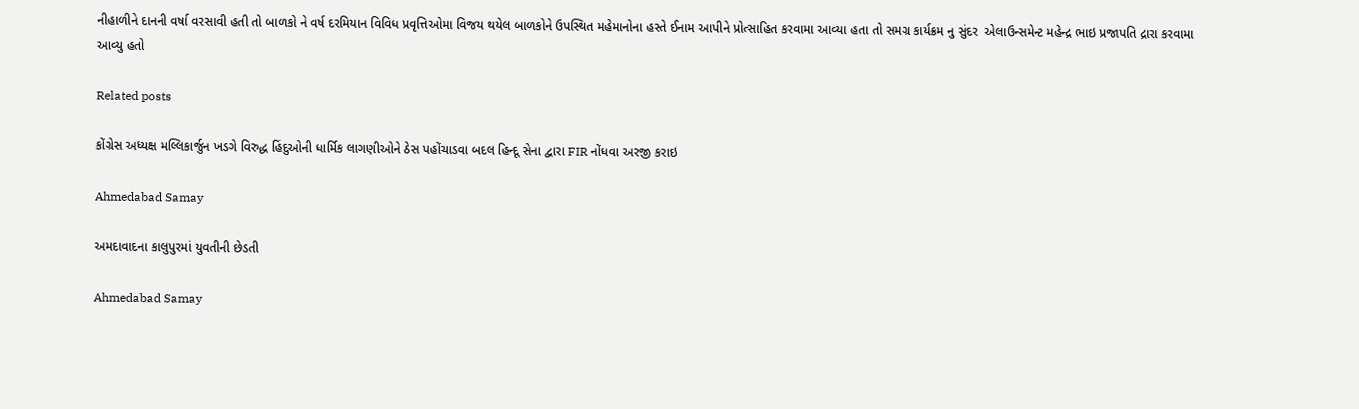નીહાળીને દાનની વર્ષા વરસાવી હતી તો બાળકો ને વર્ષ દરમિયાન વિવિધ પ્રવૃત્તિઓમા વિજય થયેલ બાળકોને ઉપસ્થિત મહેમાનોના હસ્તે ઈનામ આપીને પ્રોત્સાહિત કરવામા આવ્યા હતા તો સમગ્ર કાર્યક્રમ નુ સુંદર  એલાઉન્સમેન્ટ મહેન્દ્ર ભાઇ પ્રજાપતિ દ્રારા કરવામા આવ્યુ હતો

Related posts

કોંગ્રેસ અધ્યક્ષ મલ્લિકાર્જુન ખડગે વિરુદ્ધ હિંદુઓની ધાર્મિક લાગણીઓને ઠેસ પહોંચાડવા બદલ હિન્દૂ સેના દ્વારા FIR નોંધવા અરજી કરાઇ

Ahmedabad Samay

અમદાવાદના કાલુપુરમાં યુવતીની છેડતી

Ahmedabad Samay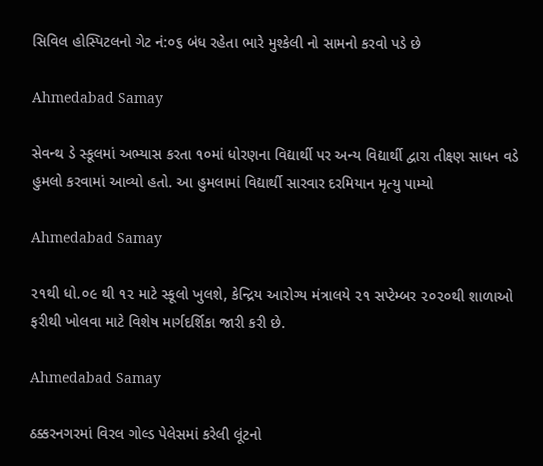સિવિલ હોસ્પિટલનો ગેટ નં:૦૬ બંધ રહેતા ભારે મુશ્કેલી નો સામનો કરવો પડે છે

Ahmedabad Samay

સેવન્‍થ ડે સ્‍કૂલમાં અભ્‍યાસ કરતા ૧૦માં ધોરણના વિદ્યાર્થી પર અન્ય વિદ્યાર્થી દ્વારા તીક્ષ્ણ સાધન વડે હુમલો કરવામાં આવ્‍યો હતો. આ હુમલામાં વિદ્યાર્થી સારવાર દરમિયાન મૃત્યુ પામ્યો

Ahmedabad Samay

૨૧થી ધો.૦૯ થી ૧૨ માટે સ્કૂલો ખુલશે, કેન્દ્રિય આરોગ્ય મંત્રાલયે ૨૧ સપ્ટેમ્બર ૨૦૨૦થી શાળાઓ ફરીથી ખોલવા માટે વિશેષ માર્ગદર્શિકા જારી કરી છે.

Ahmedabad Samay

ઠક્કરનગરમાં વિરલ ગોલ્ડ પેલેસમાં કરેલી લૂંટનો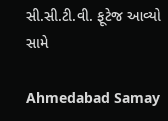સી.સી.ટી.વી. ફૂટેજ આવ્યો સામે

Ahmedabad Samay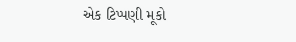એક ટિપ્પણી મૂકો